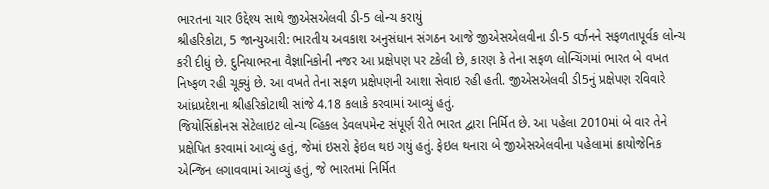ભારતના ચાર ઉદ્દેશ્ય સાથે જીએસએલવી ડી-5 લોન્ચ કરાયું
શ્રીહરિકોટા, 5 જાન્યુઆરી: ભારતીય અવકાશ અનુસંધાન સંગઠન આજે જીએસએલવીના ડી-5 વર્ઝનને સફળતાપૂર્વક લોન્ચ કરી દીધું છે. દુનિયાભરના વૈજ્ઞાનિકોની નજર આ પ્રક્ષેપણ પર ટકેલી છે, કારણ કે તેના સફળ લોન્ચિંગમાં ભારત બે વખત નિષ્ફળ રહી ચૂક્યું છે. આ વખતે તેના સફળ પ્રક્ષેપણની આશા સેવાઇ રહી હતી. જીએસએલવી ડી5નું પ્રક્ષેપણ રવિવારે આંધ્રપ્રદેશના શ્રીહરિકોટાથી સાંજે 4.18 કલાકે કરવામાં આવ્યું હતું.
જિયોસિંક્રોનસ સેટેલાઇટ લોન્ચ વ્હિકલ ડેવલપમેન્ટ સંપૂર્ણ રીતે ભારત દ્વારા નિર્મિત છે. આ પહેલા 2010માં બે વાર તેને પ્રક્ષેપિત કરવામાં આવ્યું હતું, જેમાં ઇસરો ફેઇલ થઇ ગયું હતું. ફેઇલ થનારા બે જીએસએલવીના પહેલામાં ક્રાયોજેનિક એન્જિન લગાવવામાં આવ્યું હતું, જે ભારતમાં નિર્મિત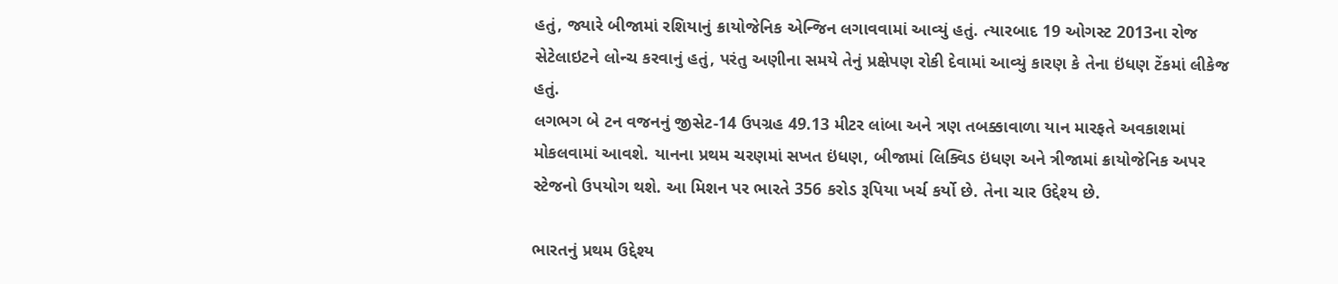હતું, જ્યારે બીજામાં રશિયાનું ક્રાયોજેનિક એન્જિન લગાવવામાં આવ્યું હતું. ત્યારબાદ 19 ઓગસ્ટ 2013ના રોજ સેટેલાઇટને લોન્ચ કરવાનું હતું, પરંતુ અણીના સમયે તેનું પ્રક્ષેપણ રોકી દેવામાં આવ્યું કારણ કે તેના ઇંધણ ટેંકમાં લીકેજ હતું.
લગભગ બે ટન વજનનું જીસેટ-14 ઉપગ્રહ 49.13 મીટર લાંબા અને ત્રણ તબક્કાવાળા યાન મારફતે અવકાશમાં મોકલવામાં આવશે. યાનના પ્રથમ ચરણમાં સખત ઇંધણ, બીજામાં લિક્વિડ ઇંધણ અને ત્રીજામાં ક્રાયોજેનિક અપર સ્ટેજનો ઉપયોગ થશે. આ મિશન પર ભારતે 356 કરોડ રૂપિયા ખર્ચ કર્યો છે. તેના ચાર ઉદ્દેશ્ય છે.

ભારતનું પ્રથમ ઉદ્દેશ્ય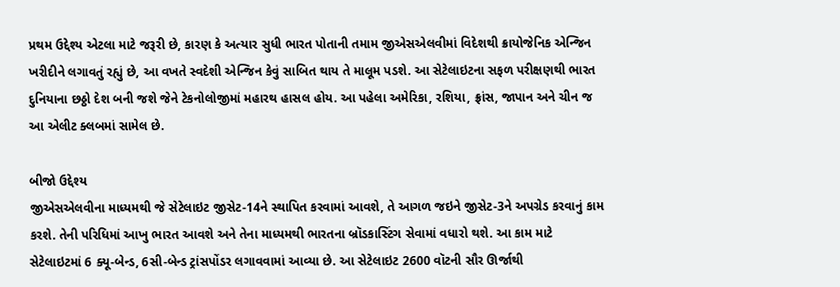પ્રથમ ઉદ્દેશ્ય એટલા માટે જરૂરી છે, કારણ કે અત્યાર સુધી ભારત પોતાની તમામ જીએસએલવીમાં વિદેશથી ક્રાયોજેનિક એન્જિન ખરીદીને લગાવતું રહ્યું છે, આ વખતે સ્વદેશી એન્જિન કેવું સાબિત થાય તે માલૂમ પડશે. આ સેટેલાઇટના સફળ પરીક્ષણથી ભારત દુનિયાના છઠ્ઠો દેશ બની જશે જેને ટેકનોલોજીમાં મહારથ હાસલ હોય. આ પહેલા અમેરિકા, રશિયા, ફ્રાંસ, જાપાન અને ચીન જ આ એલીટ ક્લબમાં સામેલ છે.

બીજો ઉદ્દેશ્ય
જીએસએલવીના માધ્યમથી જે સેટેલાઇટ જીસેટ-14ને સ્થાપિત કરવામાં આવશે, તે આગળ જઇને જીસેટ-3ને અપગ્રેડ કરવાનું કામ કરશે. તેની પરિધિમાં આખુ ભારત આવશે અને તેના માધ્યમથી ભારતના બ્રૉડકાસ્ટિંગ સેવામાં વધારો થશે. આ કામ માટે સેટેલાઇટમાં 6 ક્યૂ-બેન્ડ, 6સી-બેન્ડ ટ્રાંસપોંડર લગાવવામાં આવ્યા છે. આ સેટેલાઇટ 2600 વૉટની સૌર ઊર્જાથી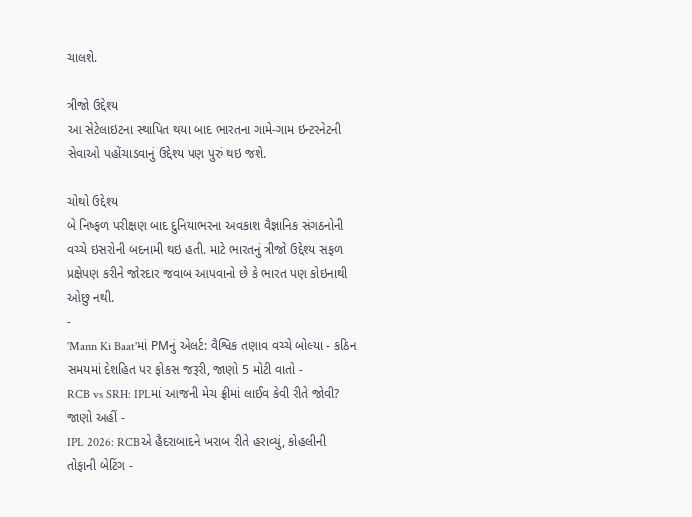ચાલશે.

ત્રીજો ઉદ્દેશ્ય
આ સેટેલાઇટના સ્થાપિત થયા બાદ ભારતના ગામે-ગામ ઇન્ટરનેટની સેવાઓ પહોંચાડવાનું ઉદ્દેશ્ય પણ પુરું થઇ જશે.

ચોથો ઉદ્દેશ્ય
બે નિષ્ફળ પરીક્ષણ બાદ દુનિયાભરના અવકાશ વૈજ્ઞાનિક સંગઠનોની વચ્ચે ઇસરોની બદનામી થઇ હતી. માટે ભારતનું ત્રીજો ઉદ્દેશ્ય સફળ પ્રક્ષેપણ કરીને જોરદાર જવાબ આપવાનો છે કે ભારત પણ કોઇનાથી ઓછુ નથી.
-
'Mann Ki Baat'માં PMનું એલર્ટ: વૈશ્વિક તણાવ વચ્ચે બોલ્યા - કઠિન સમયમાં દેશહિત પર ફોકસ જરૂરી, જાણો 5 મોટી વાતો -
RCB vs SRH: IPLમાં આજની મેચ ફ્રીમાં લાઈવ કેવી રીતે જોવી? જાણો અહીં -
IPL 2026: RCBએ હૈદરાબાદને ખરાબ રીતે હરાવ્યું, કોહલીની તોફાની બેટિંગ -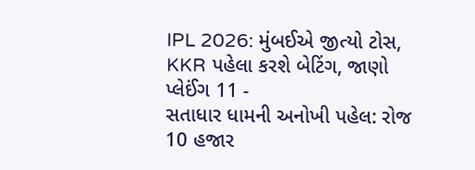IPL 2026: મુંબઈએ જીત્યો ટોસ, KKR પહેલા કરશે બેટિંગ, જાણો પ્લેઈંગ 11 -
સતાધાર ધામની અનોખી પહેલ: રોજ 10 હજાર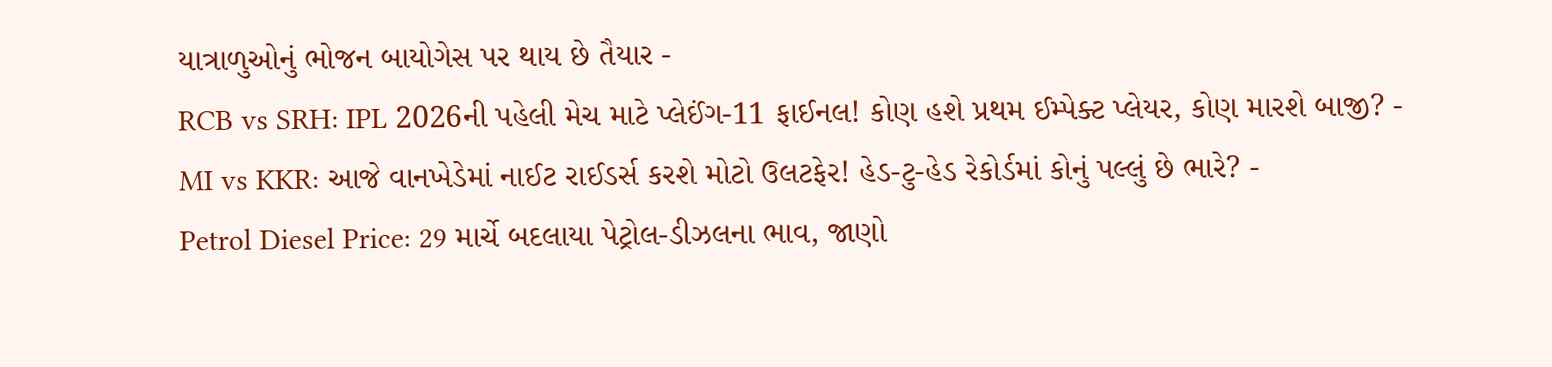યાત્રાળુઓનું ભોજન બાયોગેસ પર થાય છે તૈયાર -
RCB vs SRH: IPL 2026ની પહેલી મેચ માટે પ્લેઈંગ-11 ફાઈનલ! કોણ હશે પ્રથમ ઈમ્પેક્ટ પ્લેયર, કોણ મારશે બાજી? -
MI vs KKR: આજે વાનખેડેમાં નાઈટ રાઈડર્સ કરશે મોટો ઉલટફેર! હેડ-ટુ-હેડ રેકોર્ડમાં કોનું પલ્લું છે ભારે? -
Petrol Diesel Price: 29 માર્ચે બદલાયા પેટ્રોલ-ડીઝલના ભાવ, જાણો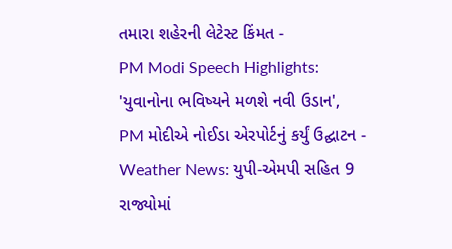તમારા શહેરની લેટેસ્ટ કિંમત -
PM Modi Speech Highlights: 'યુવાનોના ભવિષ્યને મળશે નવી ઉડાન', PM મોદીએ નોઈડા એરપોર્ટનું કર્યું ઉદ્ઘાટન -
Weather News: યુપી-એમપી સહિત 9 રાજ્યોમાં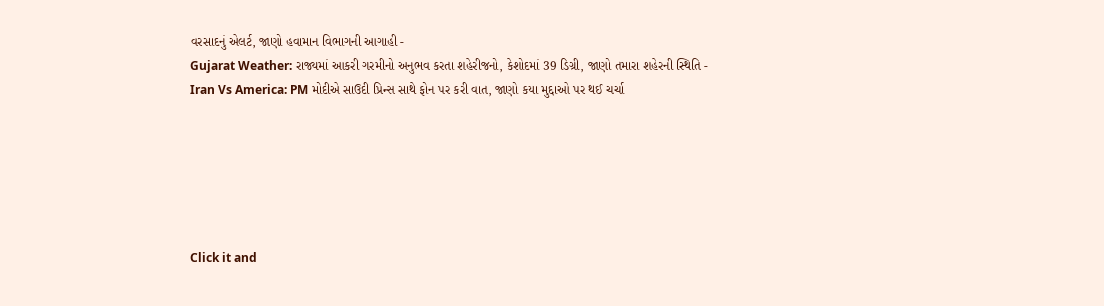વરસાદનું એલર્ટ, જાણો હવામાન વિભાગની આગાહી -
Gujarat Weather: રાજ્યમાં આકરી ગરમીનો અનુભવ કરતા શહેરીજનો, કેશોદમાં 39 ડિગ્રી, જાણો તમારા શહેરની સ્થિતિ -
Iran Vs America: PM મોદીએ સાઉદી પ્રિન્સ સાથે ફોન પર કરી વાત, જાણો કયા મુદ્દાઓ પર થઈ ચર્ચા






Click it and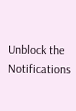Unblock the Notifications